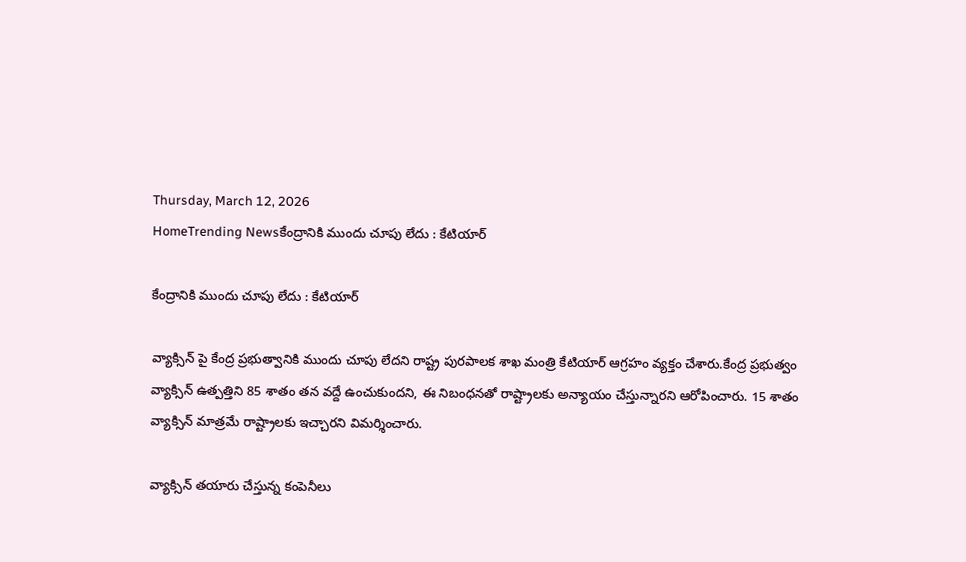Thursday, March 12, 2026
HomeTrending Newsకేంద్రానికి ముందు చూపు లేదు : కేటియార్

కేంద్రానికి ముందు చూపు లేదు : కేటియార్

వ్యాక్సిన్ పై కేంద్ర ప్రభుత్వానికి ముందు చూపు లేదని రాష్ట్ర పురపాలక శాఖ మంత్రి కేటియార్ ఆగ్రహం వ్యక్తం చేశారు.కేంద్ర ప్రభుత్వం వ్యాక్సిన్ ఉత్పత్తిని 85 శాతం తన వద్దే ఉంచుకుందని, ఈ నిబంధనతో రాష్ట్రాలకు అన్యాయం చేస్తున్నారని ఆరోపించారు. 15 శాతం వ్యాక్సిన్ మాత్రమే రాష్ట్రాలకు ఇచ్చారని విమర్శించారు.

వ్యాక్సిన్ తయారు చేస్తున్న కంపెనీలు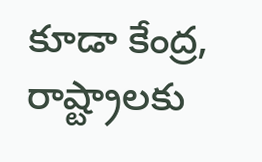కూడా కేంద్ర, రాష్ట్రాలకు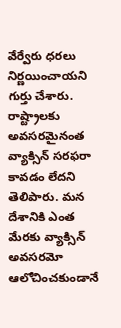వేర్వేరు ధరలు నిర్ణయించాయని గుర్తు చేశారు. రాష్ట్రాలకు అవసరమైనంత వ్యాక్సిన్ సరఫరా కావడం లేదని తెలిపారు. మన దేశానికి ఎంత మేరకు వ్యాక్సిన్ అవసరమో ఆలోచించకుండానే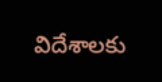విదేశాలకు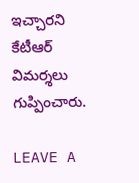ఇచ్చారని కేటీఆర్‌ విమర్శలు గుప్పించారు.

LEAVE A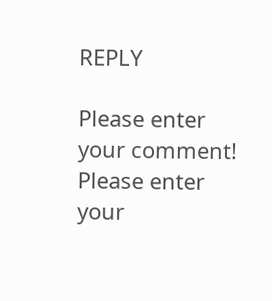REPLY

Please enter your comment!
Please enter your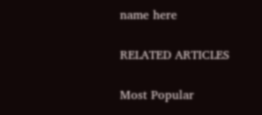name here

RELATED ARTICLES

Most Popular